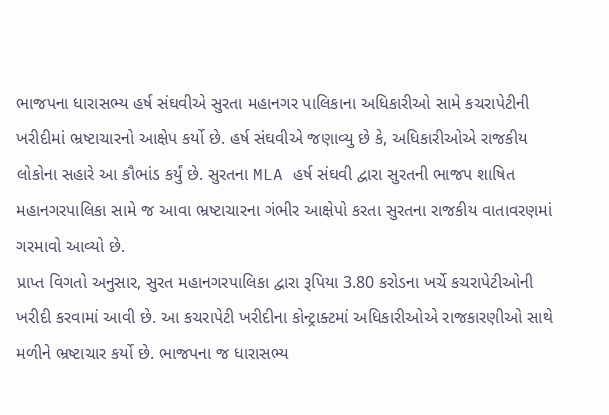ભાજપના ધારાસભ્ય હર્ષ સંઘવીએ સુરતા મહાનગર પાલિકાના અધિકારીઓ સામે કચરાપેટીની ખરીદીમાં ભ્રષ્ટાચારનો આક્ષેપ કર્યો છે. હર્ષ સંઘવીએ જણાવ્યુ છે કે, અધિકારીઓએ રાજકીય લોકોના સહારે આ કૌભાંડ કર્યું છે. સુરતના MLA હર્ષ સંઘવી દ્વારા સુરતની ભાજપ શાષિત મહાનગરપાલિકા સામે જ આવા ભ્રષ્ટાચારના ગંભીર આક્ષેપો કરતા સુરતના રાજકીય વાતાવરણમાં ગરમાવો આવ્યો છે.
પ્રાપ્ત વિગતો અનુસાર, સુરત મહાનગરપાલિકા દ્વારા રૂપિયા 3.80 કરોડના ખર્ચે કચરાપેટીઓની ખરીદી કરવામાં આવી છે. આ કચરાપેટી ખરીદીના કોન્ટ્રાક્ટમાં અધિકારીઓએ રાજકારણીઓ સાથે મળીને ભ્રષ્ટાચાર કર્યો છે. ભાજપના જ ધારાસભ્ય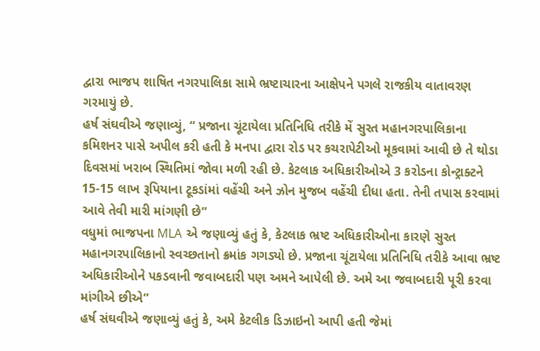દ્વારા ભાજપ શાષિત નગરપાલિકા સામે ભ્રષ્ટાચારના આક્ષેપને પગલે રાજકીય વાતાવરણ ગરમાયું છે.
હર્ષ સંઘવીએ જણાવ્યું, “ પ્રજાના ચૂંટાયેલા પ્રતિનિધિ તરીકે મેં સુરત મહાનગરપાલિકાના કમિશનર પાસે અપીલ કરી હતી કે મનપા દ્વારા રોડ પર કચરાપેટીઓ મૂકવામાં આવી છે તે થોડા દિવસમાં ખરાબ સ્થિતિમાં જોવા મળી રહી છે. કેટલાક અધિકારીઓએ 3 કરોડના કોન્ટ્રાક્ટને 15-15 લાખ રૂપિયાના ટૂકડાંમાં વહેંચી અને ઝોન મુજબ વહેંચી દીધા હતા. તેની તપાસ કરવામાં આવે તેવી મારી માંગણી છે”
વધુમાં ભાજપના MLA એ જણાવ્યું હતું કે, કેટલાક ભ્રષ્ટ અધિકારીઓના કારણે સુરત મહાનગરપાલિકાનો સ્વચ્છતાનો ક્રમાંક ગગડ્યો છે. પ્રજાના ચૂંટાયેલા પ્રતિનિધિ તરીકે આવા ભ્રષ્ટ અધિકારીઓને પકડવાની જવાબદારી પણ અમને આપેલી છે. અમે આ જવાબદારી પૂરી કરવા માંગીએ છીએ”
હર્ષ સંઘવીએ જણાવ્યું હતું કે, અમે કેટલીક ડિઝાઇનો આપી હતી જેમાં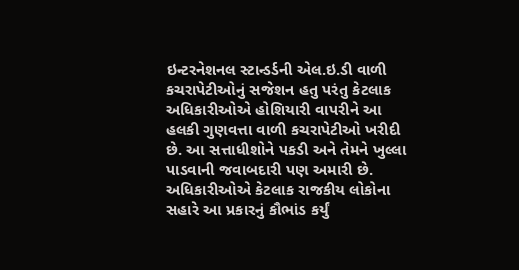ઇન્ટરનેશનલ સ્ટાન્ડર્ડની એલ.ઇ.ડી વાળી કચરાપેટીઓનું સજેશન હતુ પરંતુ કેટલાક અધિકારીઓએ હોશિયારી વાપરીને આ હલકી ગુણવત્તા વાળી કચરાપેટીઓ ખરીદી છે. આ સત્તાધીશોને પકડી અને તેમને ખુલ્લા પાડવાની જવાબદારી પણ અમારી છે. અધિકારીઓએ કેટલાક રાજકીય લોકોના સહારે આ પ્રકારનું કૌભાંડ કર્યું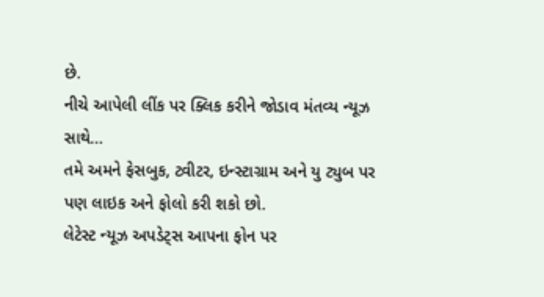છે.
નીચે આપેલી લીંક પર ક્લિક કરીને જોડાવ મંતવ્ય ન્યૂઝ સાથે…
તમે અમને ફેસબુક, ટ્વીટર, ઇન્સ્ટાગ્રામ અને યુ ટ્યુબ પર પણ લાઇક અને ફોલો કરી શકો છો.
લેટેસ્ટ ન્યૂઝ અપડેટ્સ આપના ફોન પર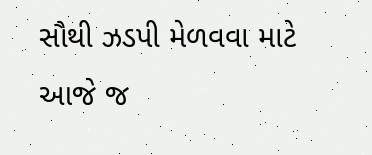સૌથી ઝડપી મેળવવા માટે આજે જ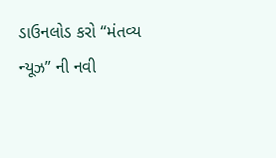ડાઉનલોડ કરો “મંતવ્ય ન્યૂઝ” ની નવી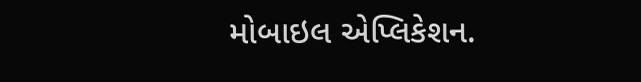મોબાઇલ એપ્લિકેશન.